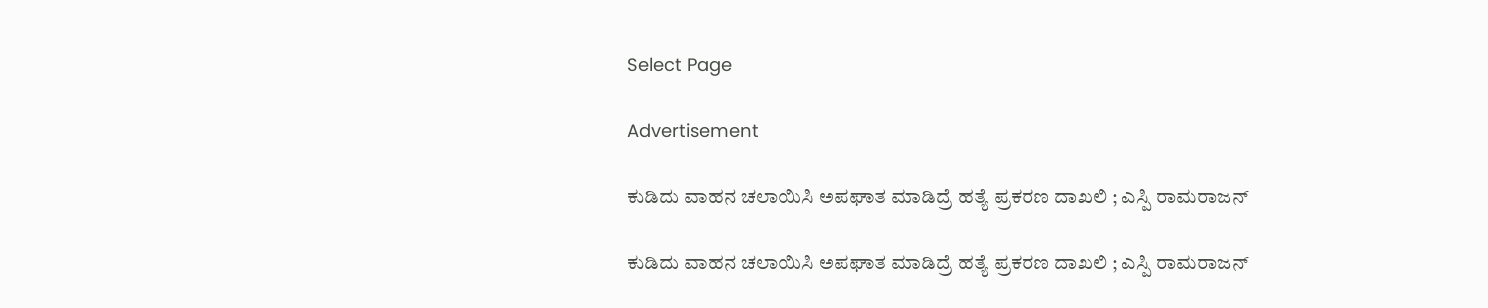Select Page

Advertisement

ಕುಡಿದು ವಾಹನ ಚಲಾಯಿಸಿ ಅಪಘಾತ ಮಾಡಿದ್ರೆ ಹತ್ಯೆ ಪ್ರಕರಣ ದಾಖಲಿ ; ಎಸ್ಪಿ ರಾಮರಾಜನ್

ಕುಡಿದು ವಾಹನ ಚಲಾಯಿಸಿ ಅಪಘಾತ ಮಾಡಿದ್ರೆ ಹತ್ಯೆ ಪ್ರಕರಣ ದಾಖಲಿ ; ಎಸ್ಪಿ ರಾಮರಾಜನ್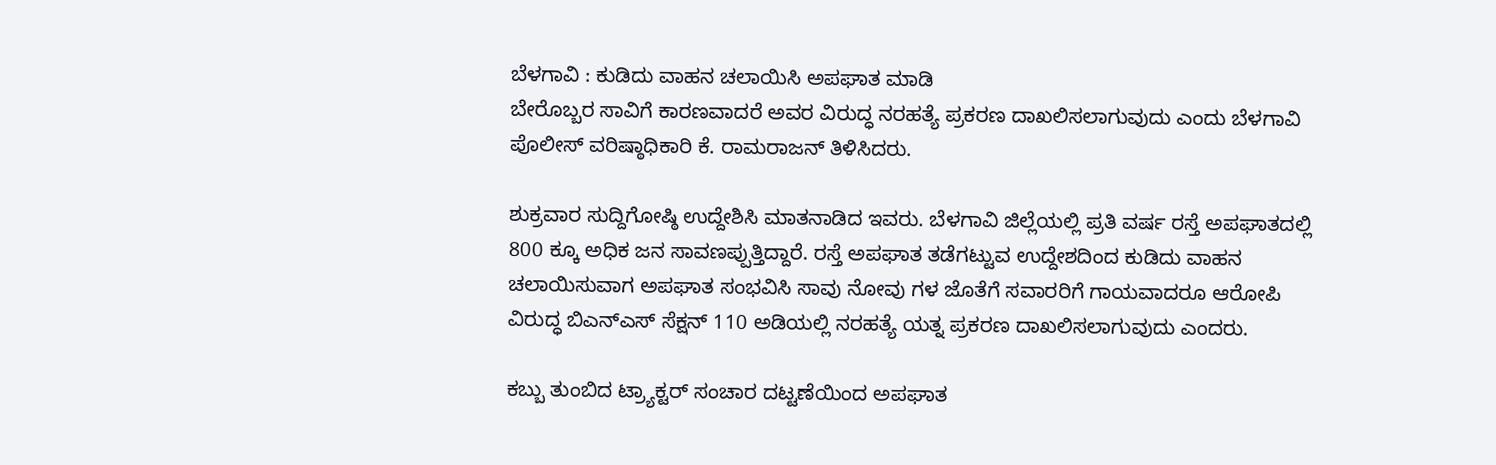ಬೆಳಗಾವಿ : ಕುಡಿದು ವಾಹನ ಚಲಾಯಿಸಿ ಅಪಘಾತ ಮಾಡಿ
ಬೇರೊಬ್ಬರ ಸಾವಿಗೆ ಕಾರಣವಾದರೆ ಅವರ ವಿರುದ್ಧ ನರಹತ್ಯೆ ಪ್ರಕರಣ ದಾಖಲಿಸಲಾಗುವುದು ಎಂದು ಬೆಳಗಾವಿ ಪೊಲೀಸ್ ವರಿಷ್ಠಾಧಿಕಾರಿ ಕೆ. ರಾಮರಾಜನ್ ತಿಳಿಸಿದರು.

ಶುಕ್ರವಾರ ಸುದ್ದಿಗೋಷ್ಠಿ ಉದ್ದೇಶಿಸಿ ಮಾತನಾಡಿದ ಇವರು. ಬೆಳಗಾವಿ ಜಿಲ್ಲೆಯಲ್ಲಿ ಪ್ರತಿ ವರ್ಷ ರಸ್ತೆ ಅಪಘಾತದಲ್ಲಿ 800 ಕ್ಕೂ ಅಧಿಕ ಜನ ಸಾವಣಪ್ಪುತ್ತಿದ್ದಾರೆ. ರಸ್ತೆ ಅಪಘಾತ ತಡೆಗಟ್ಟುವ ಉದ್ದೇಶದಿಂದ ಕುಡಿದು ವಾಹನ ಚಲಾಯಿಸುವಾಗ ಅಪಘಾತ ಸಂಭವಿಸಿ ಸಾವು ನೋವು ಗಳ ಜೊತೆಗೆ ಸವಾರರಿಗೆ ಗಾಯವಾದರೂ ಆರೋಪಿ ವಿರುದ್ಧ ಬಿಎನ್ಎಸ್ ಸೆಕ್ಷನ್ 110 ಅಡಿಯಲ್ಲಿ ನರಹತ್ಯೆ ಯತ್ನ ಪ್ರಕರಣ ದಾಖಲಿಸಲಾಗುವುದು ಎಂದರು.

ಕಬ್ಬು ತುಂಬಿದ ಟ್ರ್ಯಾಕ್ಟರ್ ಸಂಚಾರ ದಟ್ಟಣೆಯಿಂದ ಅಪಘಾತ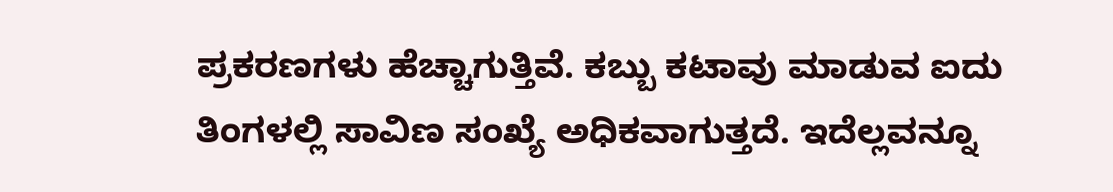ಪ್ರಕರಣಗಳು ಹೆಚ್ಚಾಗುತ್ತಿವೆ. ಕಬ್ಬು ಕಟಾವು ಮಾಡುವ ಐದು ತಿಂಗಳಲ್ಲಿ ಸಾವಿಣ ಸಂಖ್ಯೆ ಅಧಿಕವಾಗುತ್ತದೆ. ಇದೆಲ್ಲವನ್ನೂ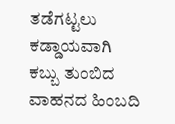ತಡೆಗಟ್ಟಲು ಕಡ್ಡಾಯವಾಗಿ ಕಬ್ಬು ತುಂಬಿದ ವಾಹನದ ಹಿಂಬದಿ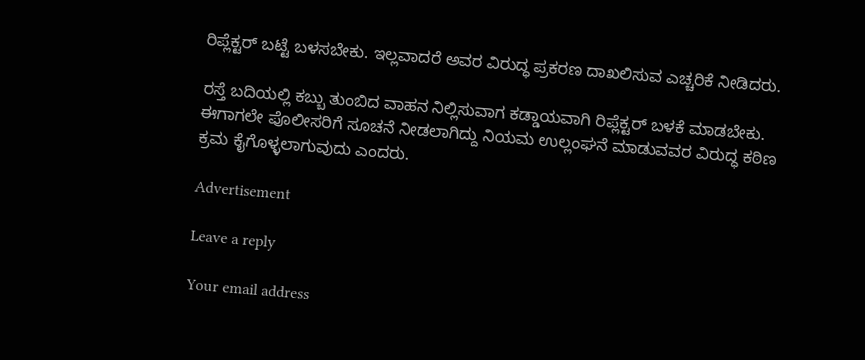ರಿಪ್ಲೆಕ್ಟರ್ ಬಟ್ಟೆ ಬಳಸಬೇಕು. ಇಲ್ಲವಾದರೆ ಅವರ ವಿರುದ್ಧ ಪ್ರಕರಣ ದಾಖಲಿಸುವ ಎಚ್ಚರಿಕೆ ನೀಡಿದರು.

ರಸ್ತೆ ಬದಿಯಲ್ಲಿ ಕಬ್ಬು ತುಂಬಿದ ವಾಹನ ನಿಲ್ಲಿಸುವಾಗ ಕಡ್ಡಾಯವಾಗಿ ರಿಪ್ಲೆಕ್ಟರ್ ಬಳಕೆ‌ ಮಾಡಬೇಕು. ಈಗಾಗಲೇ ಪೊಲೀಸರಿಗೆ ಸೂಚನೆ ನೀಡಲಾಗಿದ್ದು ನಿಯಮ ಉಲ್ಲಂಘನೆ ಮಾಡುವವರ ವಿರುದ್ಧ ಕಠಿಣ ಕ್ರಮ ಕೈಗೊಳ್ಳಲಾಗುವುದು ಎಂದರು.

Advertisement

Leave a reply

Your email address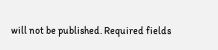will not be published. Required fields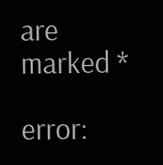are marked *

error: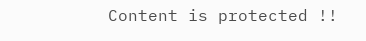Content is protected !!